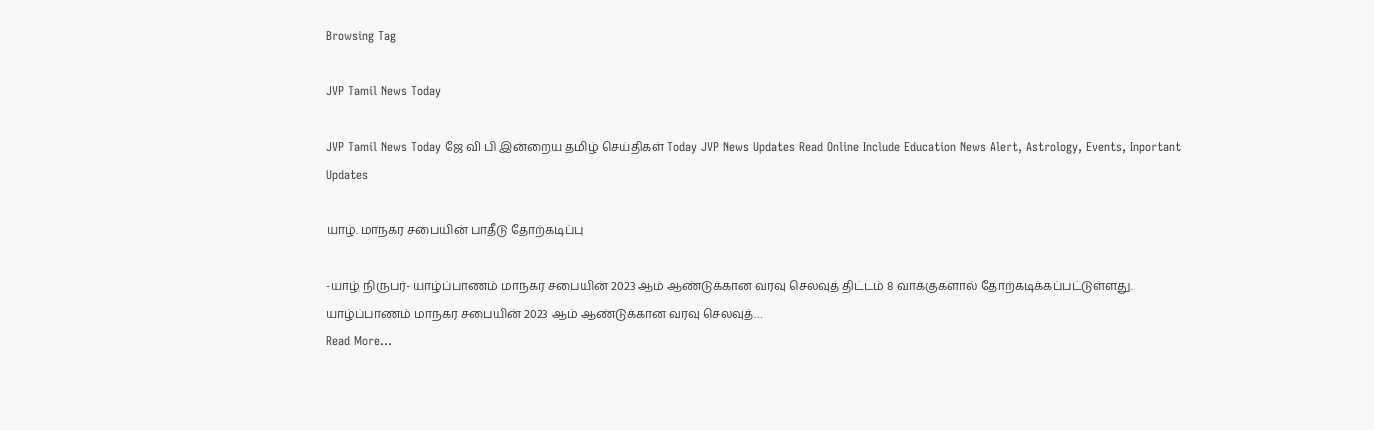Browsing Tag

JVP Tamil News Today

JVP Tamil News Today ஜே வி பி இன்றைய தமிழ் செய்திகள் Today JVP News Updates Read Online Include Education News Alert, Astrology, Events, Inportant Updates

யாழ். மாநகர சபையின் பாதீடு தோற்கடிப்பு

-யாழ் நிருபர்- யாழ்ப்பாணம் மாநகர சபையின் 2023 ஆம் ஆண்டுக்கான வரவு செலவுத் திட்டம் 8 வாக்குகளால் தோற்கடிக்கப்பட்டுள்ளது. யாழ்ப்பாணம் மாநகர சபையின் 2023 ஆம் ஆண்டுக்கான வரவு செலவுத்…
Read More...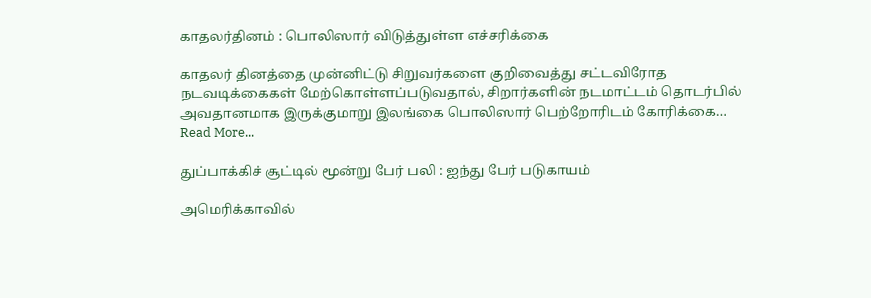காதலர்தினம் : பொலிஸார் விடுத்துள்ள எச்சரிக்கை

காதலர் தினத்தை முன்னிட்டு சிறுவர்களை குறிவைத்து சட்டவிரோத நடவடிக்கைகள் மேற்கொள்ளப்படுவதால், சிறார்களின் நடமாட்டம் தொடர்பில் அவதானமாக இருக்குமாறு இலங்கை பொலிஸார் பெற்றோரிடம் கோரிக்கை…
Read More...

துப்பாக்கிச் சூட்டில் மூன்று பேர் பலி : ஐந்து பேர் படுகாயம்

அமெரிக்காவில்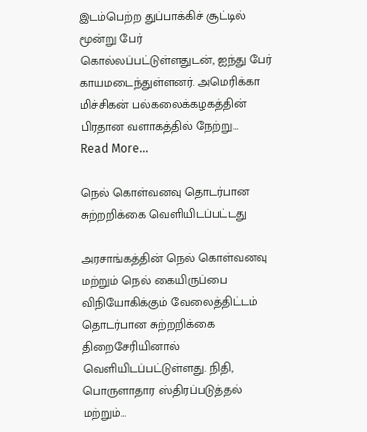இடம்பெற்ற துப்பாக்கிச் சூட்டில் மூன்று பேர் கொல்லப்பட்டுள்ளதுடன், ஐந்து பேர் காயமடைந்துள்ளனர். அமெரிக்கா மிச்சிகன் பல்கலைக்கழகத்தின் பிரதான வளாகத்தில் நேற்று…
Read More...

நெல் கொள்வனவு தொடர்பான சுற்றறிக்கை வெளியிடப்பட்டது

அரசாங்கத்தின் நெல் கொள்வனவு மற்றும் நெல் கையிருப்பை விநியோகிக்கும் வேலைத்திட்டம் தொடர்பான சுற்றறிக்கை திறைசேரியினால் வெளியிடப்பட்டுள்ளது. நிதி, பொருளாதார ஸ்திரப்படுத்தல் மற்றும்…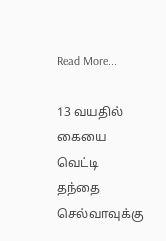Read More...

13 வயதில் கையை வெட்டி தந்தை செல்வாவுக்கு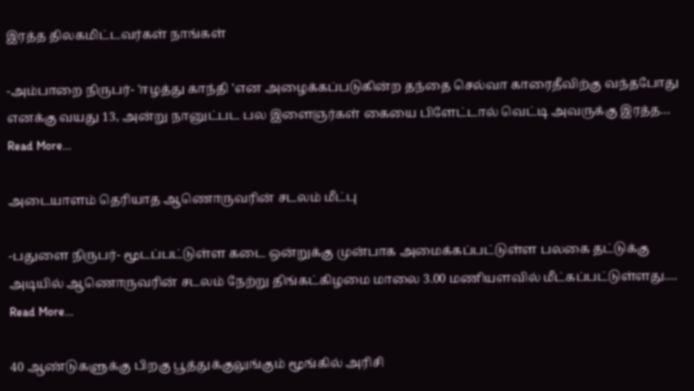இரத்த திலகமிட்டவர்கள் நாங்கள்

-அம்பாறை நிருபர்- 'ஈழத்து காந்தி 'என அழைக்கப்படுகின்ற தந்தை செல்வா காரைதீவிற்கு வந்தபோது எனக்கு வயது 13, அன்று நானுட்பட பல இளைஞர்கள் கையை பிளேட்டால் வெட்டி அவருக்கு இரத்த…
Read More...

அடையாளம் தெரியாத ஆணொருவரின் சடலம் மீட்பு

-பதுளை நிருபர்- மூடப்பட்டுள்ள கடை ஒன்றுக்கு முன்பாக அமைக்கப்பட்டுள்ள பலகை தட்டுக்கு அடியில் ஆணொருவரின் சடலம் நேற்று திங்கட்கிழமை மாலை 3.00 மணியளவில் மீட்கப்பட்டுள்ளது.…
Read More...

40 ஆண்டுகளுக்கு பிறகு பூத்துக்குலுங்கும் மூங்கில் அரிசி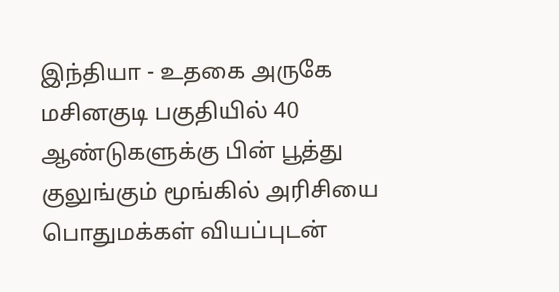இந்தியா - உதகை அருகே மசினகுடி பகுதியில் 40 ஆண்டுகளுக்கு பின் பூத்து குலுங்கும் மூங்கில் அரிசியை பொதுமக்கள் வியப்புடன்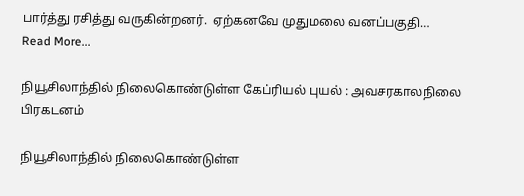பார்த்து ரசித்து வருகின்றனர்.  ஏற்கனவே முதுமலை வனப்பகுதி…
Read More...

நியூசிலாந்தில் நிலைகொண்டுள்ள கேப்ரியல் புயல் : அவசரகாலநிலை பிரகடனம்

நியூசிலாந்தில் நிலைகொண்டுள்ள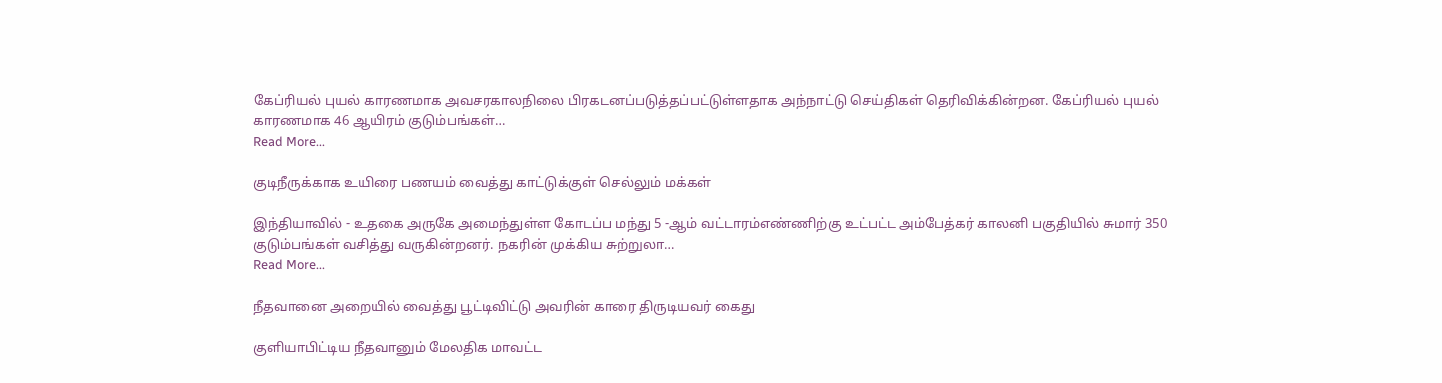கேப்ரியல் புயல் காரணமாக அவசரகாலநிலை பிரகடனப்படுத்தப்பட்டுள்ளதாக அந்நாட்டு செய்திகள் தெரிவிக்கின்றன. கேப்ரியல் புயல் காரணமாக 46 ஆயிரம் குடும்பங்கள்…
Read More...

குடிநீருக்காக உயிரை பணயம் வைத்து காட்டுக்குள் செல்லும் மக்கள்

இந்தியாவில் - உதகை அருகே அமைந்துள்ள கோடப்ப மந்து 5 -ஆம் வட்டாரம்எண்ணிற்கு உட்பட்ட அம்பேத்கர் காலனி பகுதியில் சுமார் 350 குடும்பங்கள் வசித்து வருகின்றனர். நகரின் முக்கிய சுற்றுலா…
Read More...

நீதவானை அறையில் வைத்து பூட்டிவிட்டு அவரின் காரை திருடியவர் கைது

குளியாபிட்டிய நீதவானும் மேலதிக மாவட்ட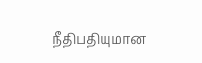நீதிபதியுமான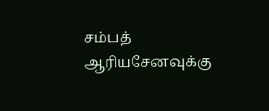சம்பத் ஆரியசேனவுக்கு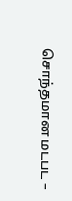சொந்தமான மடபட –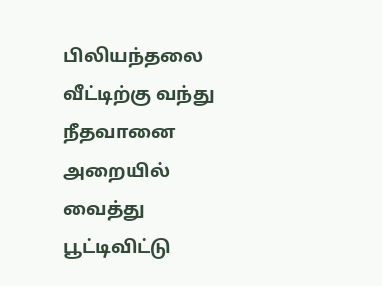பிலியந்தலை வீட்டிற்கு வந்து நீதவானை அறையில் வைத்து பூட்டிவிட்டு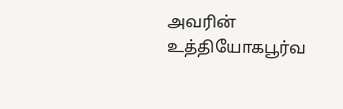அவரின் உத்தியோகபூர்வ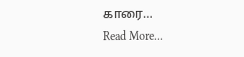காரை…
Read More...